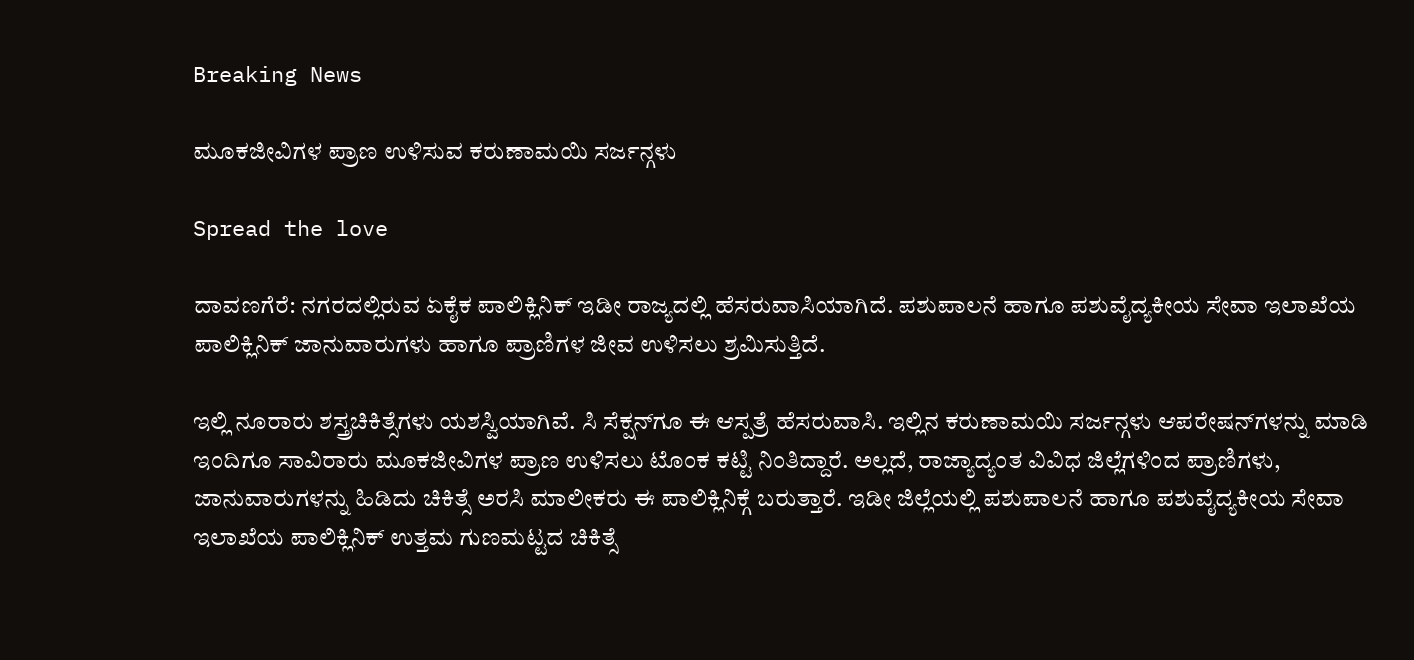Breaking News

ಮೂಕಜೀವಿಗಳ ಪ್ರಾಣ ಉಳಿಸುವ ಕರುಣಾಮಯಿ ಸರ್ಜನ್ಗಳು

Spread the love

ದಾವಣಗೆರೆ: ನಗರದಲ್ಲಿರುವ ಏಕೈಕ ಪಾಲಿಕ್ಲಿನಿಕ್ ಇಡೀ ರಾಜ್ಯದಲ್ಲಿ ಹೆಸರುವಾಸಿಯಾಗಿದೆ. ಪಶುಪಾಲನೆ ಹಾಗೂ ಪಶುವೈದ್ಯಕೀಯ ಸೇವಾ ಇಲಾಖೆಯ ಪಾಲಿಕ್ಲಿನಿಕ್ ಜಾನುವಾರುಗಳು ಹಾಗೂ ಪ್ರಾಣಿಗಳ ಜೀವ ಉಳಿಸಲು ಶ್ರಮಿಸುತ್ತಿದೆ.

ಇಲ್ಲಿ ನೂರಾರು ಶಸ್ತ್ರಚಿಕಿತ್ಸೆಗಳು ಯಶಸ್ವಿಯಾಗಿವೆ. ಸಿ ಸೆಕ್ಷನ್‌ಗೂ ಈ ಆಸ್ಪತ್ರೆ ಹೆಸರುವಾಸಿ. ಇಲ್ಲಿನ ಕರುಣಾಮಯಿ ಸರ್ಜನ್ಗಳು ಆಪರೇಷನ್‌ಗಳನ್ನು ಮಾಡಿ ಇಂದಿಗೂ ಸಾವಿರಾರು ಮೂಕಜೀವಿಗಳ ಪ್ರಾಣ ಉಳಿಸಲು ಟೊಂಕ ಕಟ್ಟಿ ನಿಂತಿದ್ದಾರೆ. ಅಲ್ಲದೆ, ರಾಜ್ಯಾದ್ಯಂತ ವಿವಿಧ ಜಿಲ್ಲೆಗಳಿಂದ ಪ್ರಾಣಿಗಳು, ಜಾನುವಾರುಗಳನ್ನು ಹಿಡಿದು ಚಿಕಿತ್ಸೆ ಅರಸಿ ಮಾಲೀಕರು ಈ ಪಾಲಿಕ್ಲಿನಿಕ್ಗೆ ಬರುತ್ತಾರೆ. ಇಡೀ ಜಿಲ್ಲೆಯಲ್ಲಿ ಪಶುಪಾಲನೆ ಹಾಗೂ ಪಶುವೈದ್ಯಕೀಯ ಸೇವಾ ಇಲಾಖೆಯ ಪಾಲಿಕ್ಲಿನಿಕ್ ಉತ್ತಮ ಗುಣಮಟ್ಟದ ಚಿಕಿತ್ಸೆ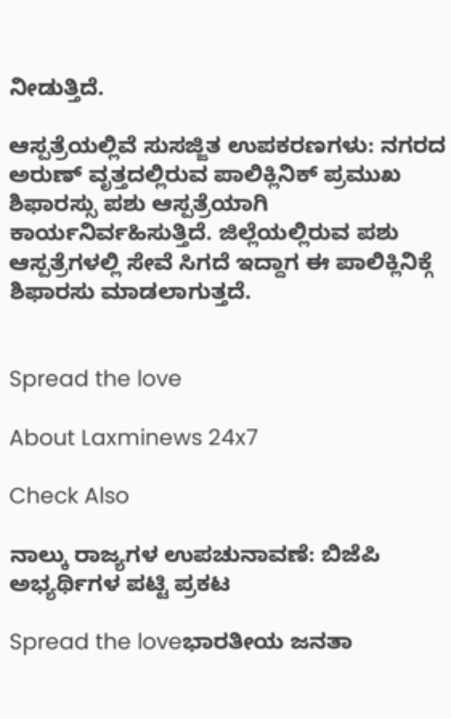ನೀಡುತ್ತಿದೆ.

ಆಸ್ಪತ್ರೆಯಲ್ಲಿವೆ ಸುಸಜ್ಜಿತ ಉಪಕರಣಗಳು: ನಗರದ ಅರುಣ್ ವೃತ್ತದಲ್ಲಿರುವ ಪಾಲಿಕ್ಲಿನಿಕ್ ಪ್ರಮುಖ ಶಿಫಾರಸ್ಸು ಪಶು ಆಸ್ಪತ್ರೆಯಾಗಿ ಕಾರ್ಯನಿರ್ವಹಿಸುತ್ತಿದೆ. ಜಿಲ್ಲೆಯಲ್ಲಿರುವ ಪಶು ಆಸ್ಪತ್ರೆಗಳಲ್ಲಿ ಸೇವೆ ಸಿಗದೆ ಇದ್ದಾಗ ಈ ಪಾಲಿಕ್ಲಿನಿಕ್ಗೆ ಶಿಫಾರಸು ಮಾಡಲಾಗುತ್ತದೆ.


Spread the love

About Laxminews 24x7

Check Also

ನಾಲ್ಕು ರಾಜ್ಯಗಳ ಉಪಚುನಾವಣೆ: ಬಿಜೆಪಿ ಅಭ್ಯರ್ಥಿಗಳ ಪಟ್ಟಿ ಪ್ರಕಟ

Spread the loveಭಾರತೀಯ ಜನತಾ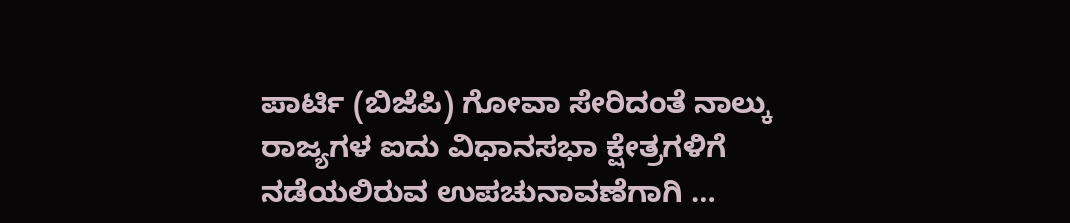ಪಾರ್ಟಿ (ಬಿಜೆಪಿ) ಗೋವಾ ಸೇರಿದಂತೆ ನಾಲ್ಕು ರಾಜ್ಯಗಳ ಐದು ವಿಧಾನಸಭಾ ಕ್ಷೇತ್ರಗಳಿಗೆ ನಡೆಯಲಿರುವ ಉಪಚುನಾವಣೆಗಾಗಿ …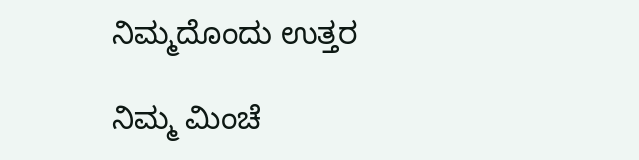ನಿಮ್ಮದೊಂದು ಉತ್ತರ

ನಿಮ್ಮ ಮಿಂಚೆ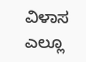ವಿಳಾಸ ಎಲ್ಲೂ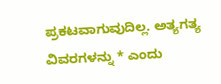ಪ್ರಕಟವಾಗುವುದಿಲ್ಲ. ಅತ್ಯಗತ್ಯ ವಿವರಗಳನ್ನು * ಎಂದು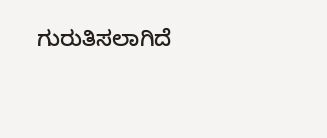ಗುರುತಿಸಲಾಗಿದೆ